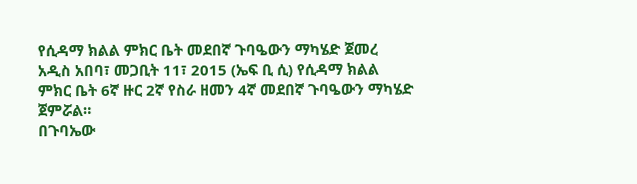የሲዳማ ክልል ምክር ቤት መደበኛ ጉባዔውን ማካሄድ ጀመረ
አዲስ አበባ፣ መጋቢት 11፣ 2015 (ኤፍ ቢ ሲ) የሲዳማ ክልል ምክር ቤት 6ኛ ዙር 2ኛ የስራ ዘመን 4ኛ መደበኛ ጉባዔውን ማካሄድ ጀምሯል።
በጉባኤው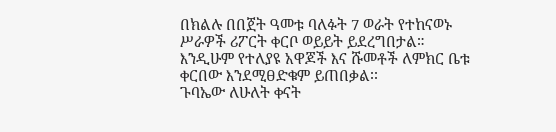በክልሉ በበጀት ዓመቱ ባለፉት 7 ወራት የተከናወኑ ሥራዎች ሪፖርት ቀርቦ ወይይት ይደረግበታል።
እንዲሁም የተለያዩ አዋጆች እና ሹመቶች ለምክር ቤቱ ቀርበው እንደሚፀድቁም ይጠበቃል፡፡
ጉባኤው ለሁለት ቀናት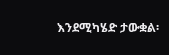እንደሚካሄድ ታውቋል፡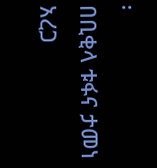፡
በቢቂላ ቱፋና ታመነ አረጋ